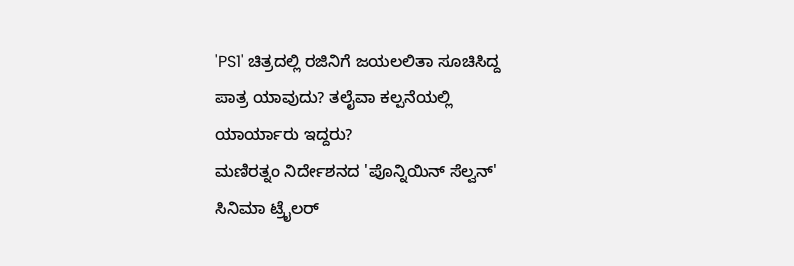'PS1' ಚಿತ್ರದಲ್ಲಿ ರಜಿನಿಗೆ ಜಯಲಲಿತಾ ಸೂಚಿಸಿದ್ದ ಪಾತ್ರ ಯಾವುದು? ತಲೈವಾ ಕಲ್ಪನೆಯಲ್ಲಿ ಯಾರ್ಯಾರು ಇದ್ದರು?
ಮಣಿರತ್ನಂ ನಿರ್ದೇಶನದ 'ಪೊನ್ನಿಯಿನ್ ಸೆಲ್ವನ್' ಸಿನಿಮಾ ಟ್ರೈಲರ್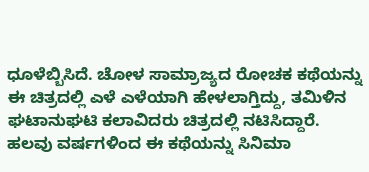ಧೂಳೆಬ್ಬಿಸಿದೆ. ಚೋಳ ಸಾಮ್ರಾಜ್ಯದ ರೋಚಕ ಕಥೆಯನ್ನು ಈ ಚಿತ್ರದಲ್ಲಿ ಎಳೆ ಎಳೆಯಾಗಿ ಹೇಳಲಾಗ್ತಿದ್ದು, ತಮಿಳಿನ ಘಟಾನುಘಟಿ ಕಲಾವಿದರು ಚಿತ್ರದಲ್ಲಿ ನಟಿಸಿದ್ದಾರೆ. ಹಲವು ವರ್ಷಗಳಿಂದ ಈ ಕಥೆಯನ್ನು ಸಿನಿಮಾ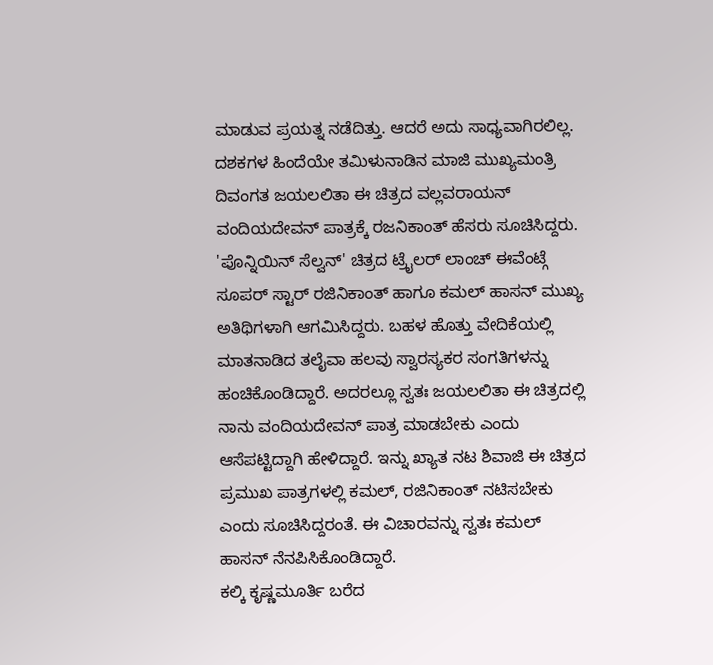ಮಾಡುವ ಪ್ರಯತ್ನ ನಡೆದಿತ್ತು. ಆದರೆ ಅದು ಸಾಧ್ಯವಾಗಿರಲಿಲ್ಲ. ದಶಕಗಳ ಹಿಂದೆಯೇ ತಮಿಳುನಾಡಿನ ಮಾಜಿ ಮುಖ್ಯಮಂತ್ರಿ ದಿವಂಗತ ಜಯಲಲಿತಾ ಈ ಚಿತ್ರದ ವಲ್ಲವರಾಯನ್ ವಂದಿಯದೇವನ್ ಪಾತ್ರಕ್ಕೆ ರಜನಿಕಾಂತ್ ಹೆಸರು ಸೂಚಿಸಿದ್ದರು.
'ಪೊನ್ನಿಯಿನ್ ಸೆಲ್ವನ್' ಚಿತ್ರದ ಟ್ರೈಲರ್ ಲಾಂಚ್ ಈವೆಂಟ್ಗೆ ಸೂಪರ್ ಸ್ಟಾರ್ ರಜಿನಿಕಾಂತ್ ಹಾಗೂ ಕಮಲ್ ಹಾಸನ್ ಮುಖ್ಯ ಅತಿಥಿಗಳಾಗಿ ಆಗಮಿಸಿದ್ದರು. ಬಹಳ ಹೊತ್ತು ವೇದಿಕೆಯಲ್ಲಿ ಮಾತನಾಡಿದ ತಲೈವಾ ಹಲವು ಸ್ವಾರಸ್ಯಕರ ಸಂಗತಿಗಳನ್ನು ಹಂಚಿಕೊಂಡಿದ್ದಾರೆ. ಅದರಲ್ಲೂ ಸ್ವತಃ ಜಯಲಲಿತಾ ಈ ಚಿತ್ರದಲ್ಲಿ ನಾನು ವಂದಿಯದೇವನ್ ಪಾತ್ರ ಮಾಡಬೇಕು ಎಂದು ಆಸೆಪಟ್ಟಿದ್ದಾಗಿ ಹೇಳಿದ್ದಾರೆ. ಇನ್ನು ಖ್ಯಾತ ನಟ ಶಿವಾಜಿ ಈ ಚಿತ್ರದ ಪ್ರಮುಖ ಪಾತ್ರಗಳಲ್ಲಿ ಕಮಲ್, ರಜಿನಿಕಾಂತ್ ನಟಿಸಬೇಕು ಎಂದು ಸೂಚಿಸಿದ್ದರಂತೆ. ಈ ವಿಚಾರವನ್ನು ಸ್ವತಃ ಕಮಲ್ ಹಾಸನ್ ನೆನಪಿಸಿಕೊಂಡಿದ್ದಾರೆ.
ಕಲ್ಕಿ ಕೃಷ್ಣಮೂರ್ತಿ ಬರೆದ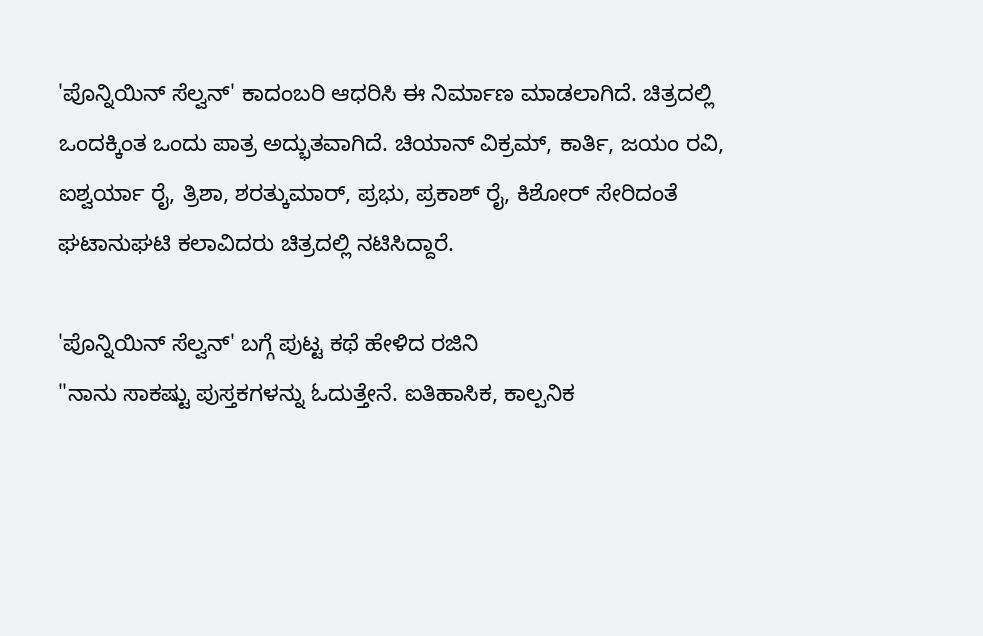'ಪೊನ್ನಿಯಿನ್ ಸೆಲ್ವನ್' ಕಾದಂಬರಿ ಆಧರಿಸಿ ಈ ನಿರ್ಮಾಣ ಮಾಡಲಾಗಿದೆ. ಚಿತ್ರದಲ್ಲಿ ಒಂದಕ್ಕಿಂತ ಒಂದು ಪಾತ್ರ ಅದ್ಭುತವಾಗಿದೆ. ಚಿಯಾನ್ ವಿಕ್ರಮ್, ಕಾರ್ತಿ, ಜಯಂ ರವಿ, ಐಶ್ವರ್ಯಾ ರೈ, ತ್ರಿಶಾ, ಶರತ್ಕುಮಾರ್, ಪ್ರಭು, ಪ್ರಕಾಶ್ ರೈ, ಕಿಶೋರ್ ಸೇರಿದಂತೆ ಘಟಾನುಘಟಿ ಕಲಾವಿದರು ಚಿತ್ರದಲ್ಲಿ ನಟಿಸಿದ್ದಾರೆ.

'ಪೊನ್ನಿಯಿನ್ ಸೆಲ್ವನ್' ಬಗ್ಗೆ ಪುಟ್ಟ ಕಥೆ ಹೇಳಿದ ರಜಿನಿ
"ನಾನು ಸಾಕಷ್ಟು ಪುಸ್ತಕಗಳನ್ನು ಓದುತ್ತೇನೆ. ಐತಿಹಾಸಿಕ, ಕಾಲ್ಪನಿಕ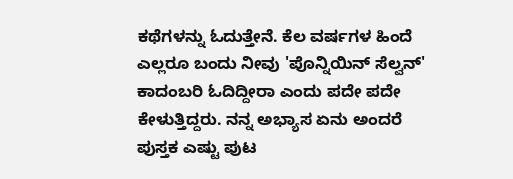ಕಥೆಗಳನ್ನು ಓದುತ್ತೇನೆ. ಕೆಲ ವರ್ಷಗಳ ಹಿಂದೆ ಎಲ್ಲರೂ ಬಂದು ನೀವು 'ಪೊನ್ನಿಯಿನ್ ಸೆಲ್ವನ್' ಕಾದಂಬರಿ ಓದಿದ್ದೀರಾ ಎಂದು ಪದೇ ಪದೇ ಕೇಳುತ್ತಿದ್ದರು. ನನ್ನ ಅಭ್ಯಾಸ ಏನು ಅಂದರೆ ಪುಸ್ತಕ ಎಷ್ಟು ಪುಟ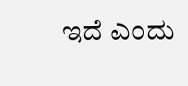ಇದೆ ಎಂದು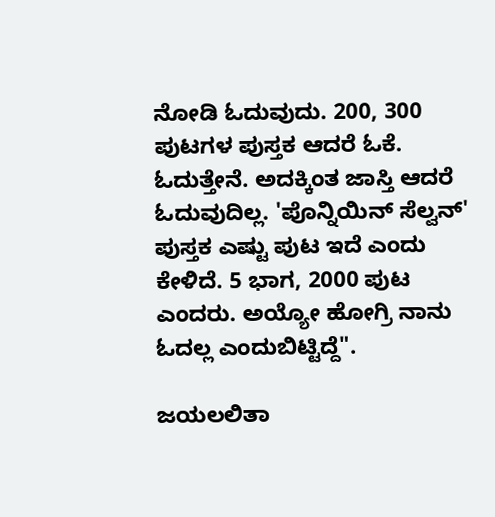ನೋಡಿ ಓದುವುದು. 200, 300 ಪುಟಗಳ ಪುಸ್ತಕ ಆದರೆ ಓಕೆ. ಓದುತ್ತೇನೆ. ಅದಕ್ಕಿಂತ ಜಾಸ್ತಿ ಆದರೆ ಓದುವುದಿಲ್ಲ. 'ಪೊನ್ನಿಯಿನ್ ಸೆಲ್ವನ್' ಪುಸ್ತಕ ಎಷ್ಟು ಪುಟ ಇದೆ ಎಂದು ಕೇಳಿದೆ. 5 ಭಾಗ, 2000 ಪುಟ ಎಂದರು. ಅಯ್ಯೋ ಹೋಗ್ರಿ ನಾನು ಓದಲ್ಲ ಎಂದುಬಿಟ್ಟಿದ್ದೆ".

ಜಯಲಲಿತಾ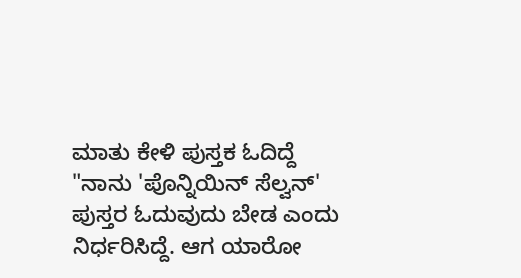ಮಾತು ಕೇಳಿ ಪುಸ್ತಕ ಓದಿದ್ದೆ
"ನಾನು 'ಪೊನ್ನಿಯಿನ್ ಸೆಲ್ವನ್' ಪುಸ್ತರ ಓದುವುದು ಬೇಡ ಎಂದು ನಿರ್ಧರಿಸಿದ್ದೆ. ಆಗ ಯಾರೋ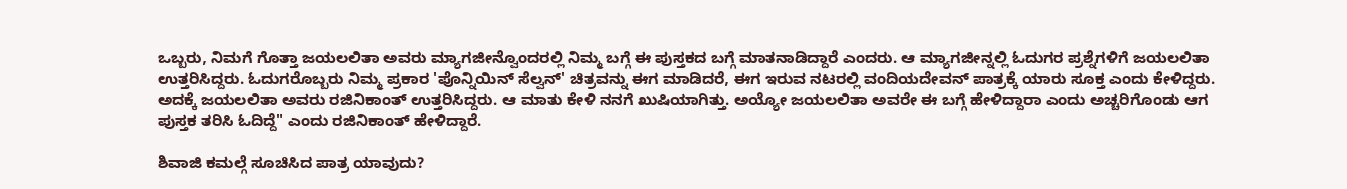ಒಬ್ಬರು, ನಿಮಗೆ ಗೊತ್ತಾ ಜಯಲಲಿತಾ ಅವರು ಮ್ಯಾಗಜೀನ್ವೊಂದರಲ್ಲಿ ನಿಮ್ಮ ಬಗ್ಗೆ ಈ ಪುಸ್ತಕದ ಬಗ್ಗೆ ಮಾತನಾಡಿದ್ದಾರೆ ಎಂದರು. ಆ ಮ್ಯಾಗಜೀನ್ನಲ್ಲಿ ಓದುಗರ ಪ್ರಶ್ನೆಗಳಿಗೆ ಜಯಲಲಿತಾ ಉತ್ತರಿಸಿದ್ದರು. ಓದುಗರೊಬ್ಬರು ನಿಮ್ಮ ಪ್ರಕಾರ 'ಪೊನ್ನಿಯಿನ್ ಸೆಲ್ವನ್' ಚಿತ್ರವನ್ನು ಈಗ ಮಾಡಿದರೆ, ಈಗ ಇರುವ ನಟರಲ್ಲಿ ವಂದಿಯದೇವನ್ ಪಾತ್ರಕ್ಕೆ ಯಾರು ಸೂಕ್ತ ಎಂದು ಕೇಳಿದ್ದರು. ಅದಕ್ಕೆ ಜಯಲಲಿತಾ ಅವರು ರಜಿನಿಕಾಂತ್ ಉತ್ತರಿಸಿದ್ದರು. ಆ ಮಾತು ಕೇಳಿ ನನಗೆ ಖುಷಿಯಾಗಿತ್ತು. ಅಯ್ಯೋ ಜಯಲಲಿತಾ ಅವರೇ ಈ ಬಗ್ಗೆ ಹೇಳಿದ್ದಾರಾ ಎಂದು ಅಚ್ಚರಿಗೊಂಡು ಆಗ ಪುಸ್ತಕ ತರಿಸಿ ಓದಿದ್ದೆ" ಎಂದು ರಜಿನಿಕಾಂತ್ ಹೇಳಿದ್ದಾರೆ.

ಶಿವಾಜಿ ಕಮಲ್ಗೆ ಸೂಚಿಸಿದ ಪಾತ್ರ ಯಾವುದು?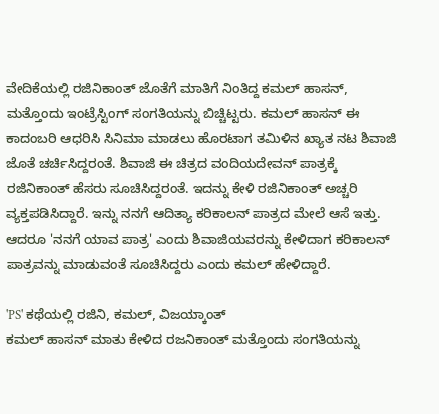ವೇದಿಕೆಯಲ್ಲಿ ರಜಿನಿಕಾಂತ್ ಜೊತೆಗೆ ಮಾತಿಗೆ ನಿಂತಿದ್ದ ಕಮಲ್ ಹಾಸನ್, ಮತ್ತೊಂದು ಇಂಟ್ರೆಸ್ಟಿಂಗ್ ಸಂಗತಿಯನ್ನು ಬಿಚ್ಚಿಟ್ಟರು. ಕಮಲ್ ಹಾಸನ್ ಈ ಕಾದಂಬರಿ ಆಧರಿಸಿ ಸಿನಿಮಾ ಮಾಡಲು ಹೊರಟಾಗ ತಮಿಳಿನ ಖ್ಯಾತ ನಟ ಶಿವಾಜಿ ಜೊತೆ ಚರ್ಚಿಸಿದ್ದರಂತೆ. ಶಿವಾಜಿ ಈ ಚಿತ್ರದ ವಂದಿಯದೇವನ್ ಪಾತ್ರಕ್ಕೆ ರಜಿನಿಕಾಂತ್ ಹೆಸರು ಸೂಚಿಸಿದ್ದರಂತೆ. ಇದನ್ನು ಕೇಳಿ ರಜಿನಿಕಾಂತ್ ಅಚ್ಚರಿ ವ್ಯಕ್ತಪಡಿಸಿದ್ದಾರೆ. ಇನ್ನು ನನಗೆ ಆದಿತ್ಯಾ ಕರಿಕಾಲನ್ ಪಾತ್ರದ ಮೇಲೆ ಆಸೆ ಇತ್ತು. ಆದರೂ 'ನನಗೆ ಯಾವ ಪಾತ್ರ' ಎಂದು ಶಿವಾಜಿಯವರನ್ನು ಕೇಳಿದಾಗ ಕರಿಕಾಲನ್ ಪಾತ್ರವನ್ನು ಮಾಡುವಂತೆ ಸೂಚಿಸಿದ್ದರು ಎಂದು ಕಮಲ್ ಹೇಳಿದ್ದಾರೆ.

'PS' ಕಥೆಯಲ್ಲಿ ರಜಿನಿ, ಕಮಲ್, ವಿಜಯ್ಕಾಂತ್
ಕಮಲ್ ಹಾಸನ್ ಮಾತು ಕೇಳಿದ ರಜನಿಕಾಂತ್ ಮತ್ತೊಂದು ಸಂಗತಿಯನ್ನು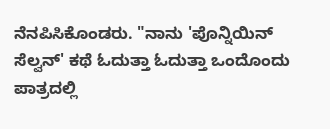ನೆನಪಿಸಿಕೊಂಡರು. "ನಾನು 'ಪೊನ್ನಿಯಿನ್ ಸೆಲ್ವನ್' ಕಥೆ ಓದುತ್ತಾ ಓದುತ್ತಾ ಒಂದೊಂದು ಪಾತ್ರದಲ್ಲಿ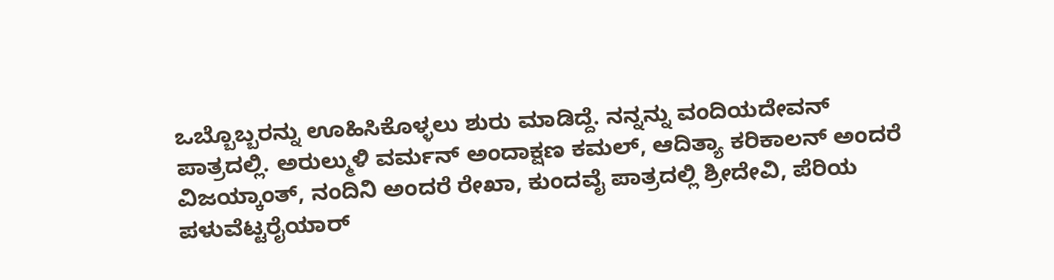ಒಬ್ಬೊಬ್ಬರನ್ನು ಊಹಿಸಿಕೊಳ್ಳಲು ಶುರು ಮಾಡಿದ್ದೆ. ನನ್ನನ್ನು ವಂದಿಯದೇವನ್ ಪಾತ್ರದಲ್ಲಿ. ಅರುಲ್ಮುಳಿ ವರ್ಮನ್ ಅಂದಾಕ್ಷಣ ಕಮಲ್, ಆದಿತ್ಯಾ ಕರಿಕಾಲನ್ ಅಂದರೆ ವಿಜಯ್ಕಾಂತ್, ನಂದಿನಿ ಅಂದರೆ ರೇಖಾ, ಕುಂದವೈ ಪಾತ್ರದಲ್ಲಿ ಶ್ರೀದೇವಿ, ಪೆರಿಯ ಪಳುವೆಟ್ಟರೈಯಾರ್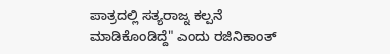ಪಾತ್ರದಲ್ಲಿ ಸತ್ಯರಾಜ್ನ ಕಲ್ಪನೆ ಮಾಡಿಕೊಂಡಿದ್ದೆ" ಎಂದು ರಜಿನಿಕಾಂತ್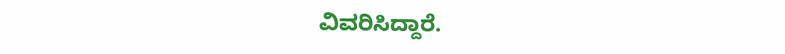ವಿವರಿಸಿದ್ದಾರೆ.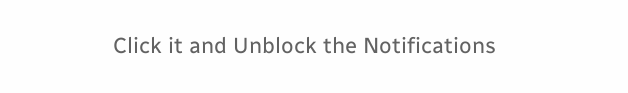Click it and Unblock the Notifications